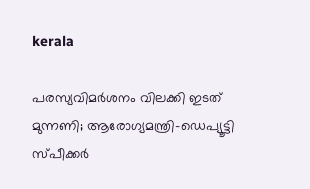kerala

പരസ്യവിമര്‍ശനം വിലക്കി ഇടത് മുന്നണി; ആരോഗ്യമന്ത്രി-ഡെപ്യൂട്ടി സ്പീക്കര്‍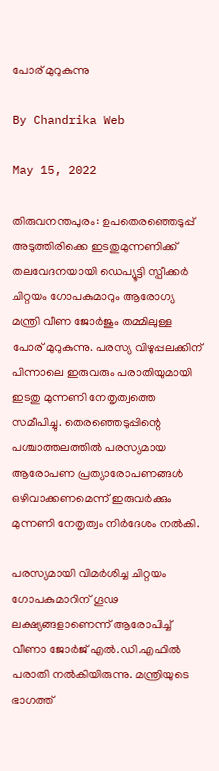പോര് മുറുകുന്നു

By Chandrika Web

May 15, 2022

തിരുവനന്തപുരം: ഉപതെരഞ്ഞെടുപ്പ് അടുത്തിരിക്കെ ഇടതുമുന്നണിക്ക് തലവേദനയായി ഡെപ്യൂട്ടി സ്പീക്കര്‍ ചിറ്റയം ഗോപകുമാറും ആരോഗ്യ മന്ത്രി വീണ ജോര്‍ജും തമ്മിലുള്ള പോര് മുറുകുന്നു. പരസ്യ വിഴുപ്പലക്കിന് പിന്നാലെ ഇരുവരും പരാതിയുമായി ഇടതു മുന്നണി നേതൃത്വത്തെ സമീപിച്ചു. തെരഞ്ഞെടുപ്പിന്റെ പശ്ചാത്തലത്തില്‍ പരസ്യമായ ആരോപണ പ്രത്യാരോപണങ്ങള്‍ ഒഴിവാക്കണമെന്ന് ഇരുവര്‍ക്കും മുന്നണി നേതൃത്വം നിര്‍ദേശം നല്‍കി.

പരസ്യമായി വിമര്‍ശിച്ച ചിറ്റയം ഗോപകുമാറിന് ഗൂഢ ലക്ഷ്യങ്ങളാണെന്ന് ആരോപിച്ച് വീണാ ജോര്‍ജ് എല്‍.ഡി.എഫില്‍ പരാതി നല്‍കിയിരുന്നു. മന്ത്രിയുടെ ഭാഗത്ത്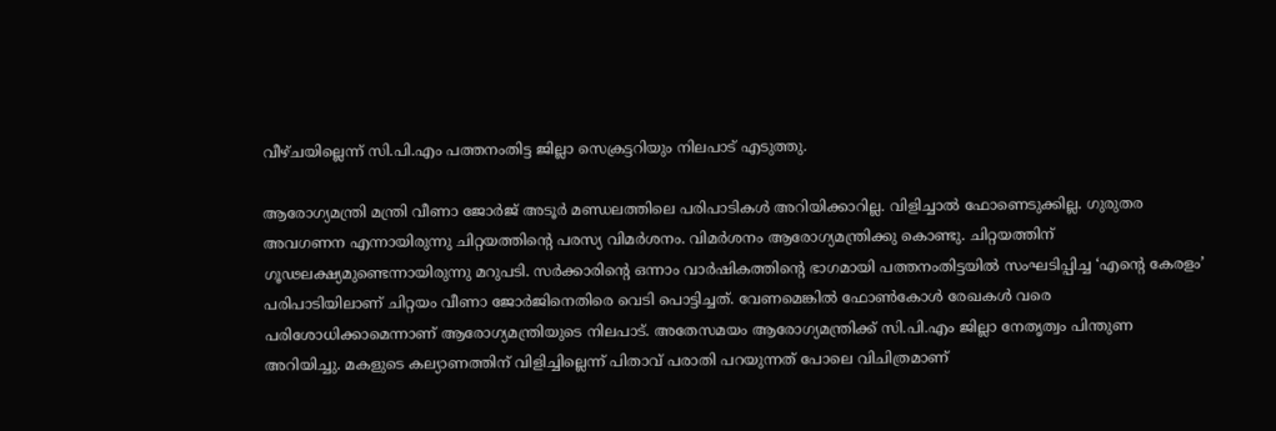വീഴ്ചയില്ലെന്ന് സി.പി.എം പത്തനംതിട്ട ജില്ലാ സെക്രട്ടറിയും നിലപാട് എടുത്തു.

ആരോഗ്യമന്ത്രി മന്ത്രി വീണാ ജോര്‍ജ് അടൂര്‍ മണ്ഡലത്തിലെ പരിപാടികള്‍ അറിയിക്കാറില്ല. വിളിച്ചാല്‍ ഫോണെടുക്കില്ല. ഗുരുതര അവഗണന എന്നായിരുന്നു ചിറ്റയത്തിന്റെ പരസ്യ വിമര്‍ശനം. വിമര്‍ശനം ആരോഗ്യമന്ത്രിക്കു കൊണ്ടു. ചിറ്റയത്തിന് ഗൂഢലക്ഷ്യമുണ്ടെന്നായിരുന്നു മറുപടി. സര്‍ക്കാരിന്റെ ഒന്നാം വാര്‍ഷികത്തിന്റെ ഭാഗമായി പത്തനംതിട്ടയില്‍ സംഘടിപ്പിച്ച ‘എന്റെ കേരളം’ പരിപാടിയിലാണ് ചിറ്റയം വീണാ ജോര്‍ജിനെതിരെ വെടി പൊട്ടിച്ചത്. വേണമെങ്കില്‍ ഫോണ്‍കോള്‍ രേഖകള്‍ വരെ പരിശോധിക്കാമെന്നാണ് ആരോഗ്യമന്ത്രിയുടെ നിലപാട്. അതേസമയം ആരോഗ്യമന്ത്രിക്ക് സി.പി.എം ജില്ലാ നേതൃത്വം പിന്തുണ അറിയിച്ചു. മകളുടെ കല്യാണത്തിന് വിളിച്ചില്ലെന്ന് പിതാവ് പരാതി പറയുന്നത് പോലെ വിചിത്രമാണ്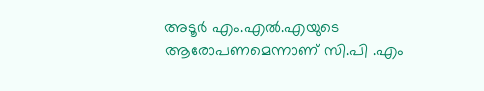അടൂര്‍ എം.എല്‍.എയുടെ ആരോപണമെന്നാണ് സി.പി .എം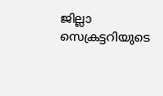ജില്ലാ സെക്രട്ടറിയുടെ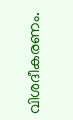വിശദീകരണം.